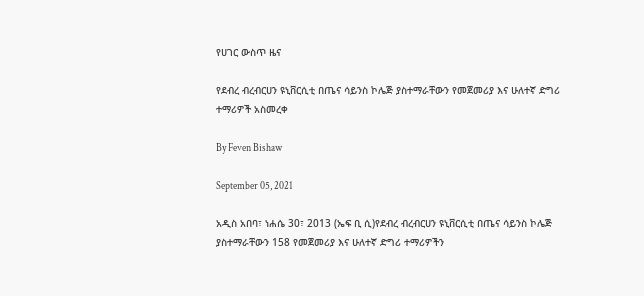የሀገር ውስጥ ዜና

የደብረ ብረብርሀን ዩኒቨርሲቲ በጤና ሳይንስ ኮሌጅ ያስተማራቸውን የመጀመሪያ እና ሁለተኛ ድግሪ ተማሪዎች አስመረቀ

By Feven Bishaw

September 05, 2021

አዲስ አበባ፣ ነሐሴ 30፣ 2013 (ኤፍ ቢ ሲ)የደብረ ብረብርሀን ዩኒቨርሲቲ በጤና ሳይንስ ኮሌጅ ያስተማራቸውን 158 የመጀመሪያ እና ሁለተኛ ድግሪ ተማሪዎችን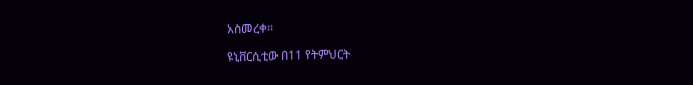አስመረቀ፡፡

ዩኒቨርሲቲው በ11 የትምህርት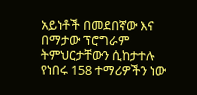አይነቶች በመደበኛው እና በማታው ፕሮግራም ትምህርታቸውን ሲከታተሉ የነበሩ 158 ተማሪዎችን ነው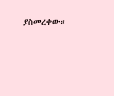ያስመረቀው።